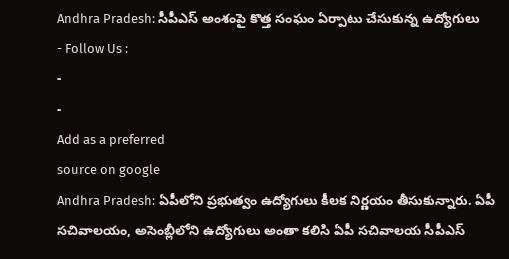Andhra Pradesh: సీపీఎస్ అంశంపై కొత్త సంఘం ఏర్పాటు చేసుకున్న ఉద్యోగులు
- Follow Us :
-
-
Add as a preferred
source on google
Andhra Pradesh: ఏపీలోని ప్రభుత్వం ఉద్యోగులు కీలక నిర్ణయం తీసుకున్నారు. ఏపీ సచివాలయం, అసెంబ్లీలోని ఉద్యోగులు అంతా కలిసి ఏపీ సచివాలయ సీపీఎస్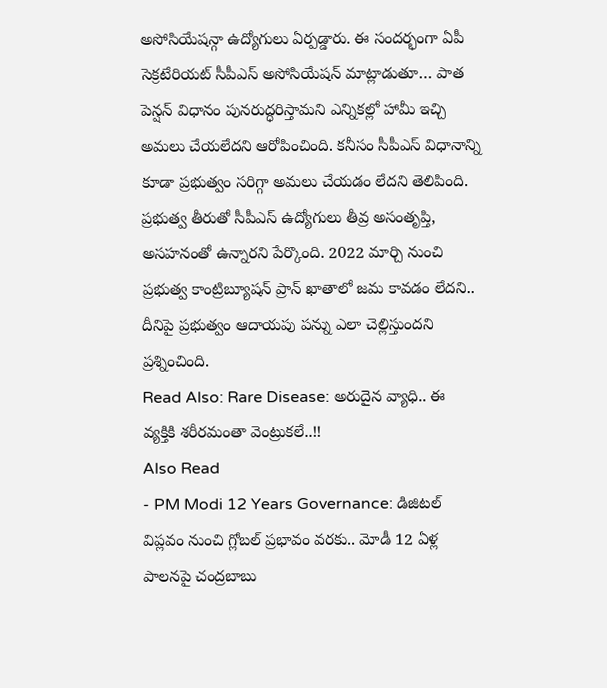అసోసియేషన్గా ఉద్యోగులు ఏర్పడ్డారు. ఈ సందర్భంగా ఏపీ సెక్రటేరియట్ సీపీఎస్ అసోసియేషన్ మాట్లాడుతూ… పాత పెన్షన్ విధానం పునరుద్ధరిస్తామని ఎన్నికల్లో హామీ ఇచ్చి అమలు చేయలేదని ఆరోపించింది. కనీసం సీపీఎస్ విధానాన్ని కూడా ప్రభుత్వం సరిగ్గా అమలు చేయడం లేదని తెలిపింది. ప్రభుత్వ తీరుతో సీపీఎస్ ఉద్యోగులు తీవ్ర అసంతృప్తి, అసహనంతో ఉన్నారని పేర్కొంది. 2022 మార్చి నుంచి ప్రభుత్వ కాంట్రిబ్యూషన్ ప్రాన్ ఖాతాలో జమ కావడం లేదని.. దీనిపై ప్రభుత్వం ఆదాయపు పన్ను ఎలా చెల్లిస్తుందని ప్రశ్నించింది.
Read Also: Rare Disease: అరుదైన వ్యాధి.. ఈ వ్యక్తికి శరీరమంతా వెంట్రుకలే..!!
Also Read
- PM Modi 12 Years Governance: డిజిటల్ విప్లవం నుంచి గ్లోబల్ ప్రభావం వరకు.. మోడీ 12 ఏళ్ల పాలనపై చంద్రబాబు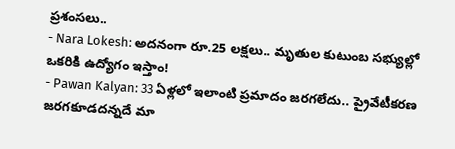ప్రశంసలు..
- Nara Lokesh: అదనంగా రూ.25 లక్షలు.. మృతుల కుటుంబ సభ్యుల్లో ఒకరికి ఉద్యోగం ఇస్తాం!
- Pawan Kalyan: 33 ఏళ్లలో ఇలాంటి ప్రమాదం జరగలేదు.. ప్రైవేటీకరణ జరగకూడదన్నదే మా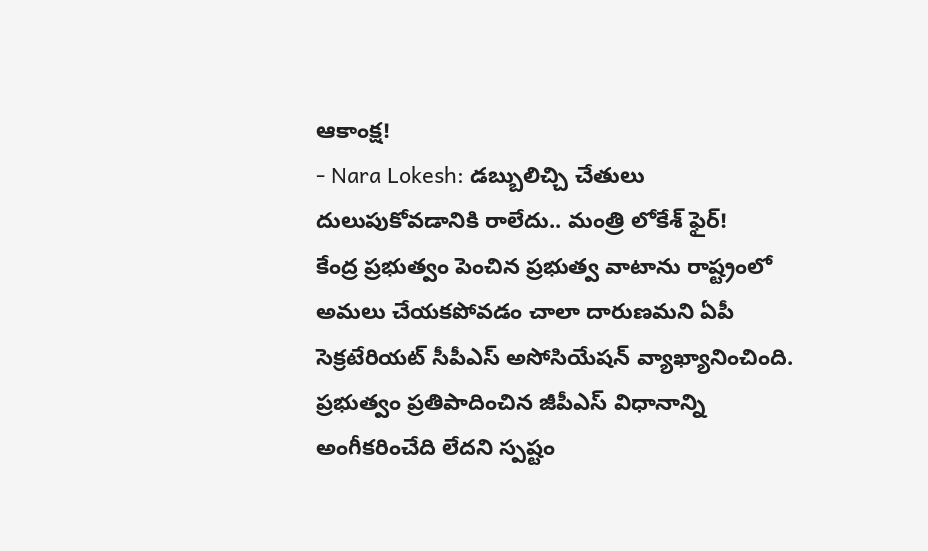ఆకాంక్ష!
- Nara Lokesh: డబ్బులిచ్చి చేతులు దులుపుకోవడానికి రాలేదు.. మంత్రి లోకేశ్ ఫైర్!
కేంద్ర ప్రభుత్వం పెంచిన ప్రభుత్వ వాటాను రాష్ట్రంలో అమలు చేయకపోవడం చాలా దారుణమని ఏపీ సెక్రటేరియట్ సీపీఎస్ అసోసియేషన్ వ్యాఖ్యానించింది. ప్రభుత్వం ప్రతిపాదించిన జీపీఎస్ విధానాన్ని అంగీకరించేది లేదని స్పష్టం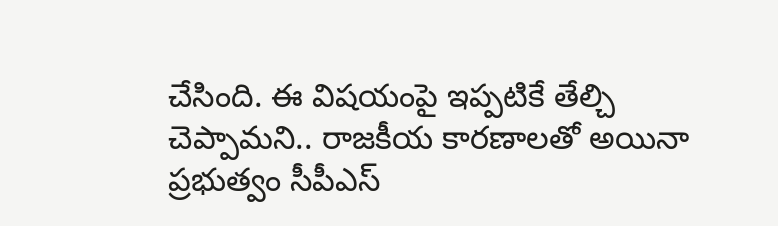చేసింది. ఈ విషయంపై ఇప్పటికే తేల్చి చెప్పామని.. రాజకీయ కారణాలతో అయినా ప్రభుత్వం సీపీఎస్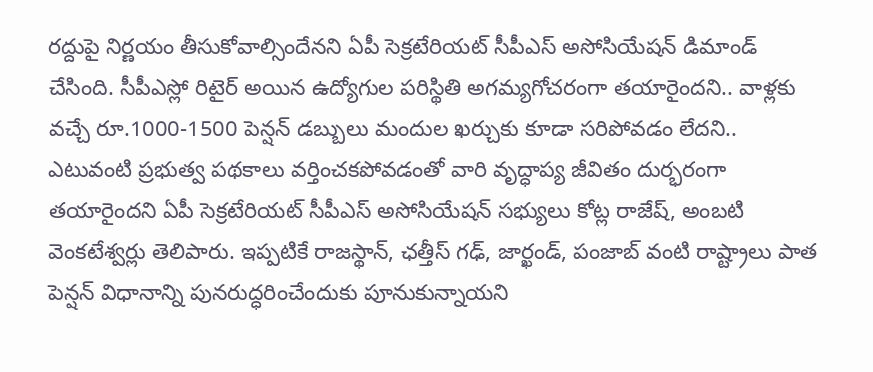రద్దుపై నిర్ణయం తీసుకోవాల్సిందేనని ఏపీ సెక్రటేరియట్ సీపీఎస్ అసోసియేషన్ డిమాండ్ చేసింది. సీపీఎస్లో రిటైర్ అయిన ఉద్యోగుల పరిస్థితి అగమ్యగోచరంగా తయారైందని.. వాళ్లకు వచ్చే రూ.1000-1500 పెన్షన్ డబ్బులు మందుల ఖర్చుకు కూడా సరిపోవడం లేదని.. ఎటువంటి ప్రభుత్వ పథకాలు వర్తించకపోవడంతో వారి వృద్ధాప్య జీవితం దుర్భరంగా తయారైందని ఏపీ సెక్రటేరియట్ సీపీఎస్ అసోసియేషన్ సభ్యులు కోట్ల రాజేష్, అంబటి వెంకటేశ్వర్లు తెలిపారు. ఇప్పటికే రాజస్థాన్, ఛత్తీస్ గఢ్, జార్ఖండ్, పంజాబ్ వంటి రాష్ట్రాలు పాత పెన్షన్ విధానాన్ని పునరుద్ధరించేందుకు పూనుకున్నాయని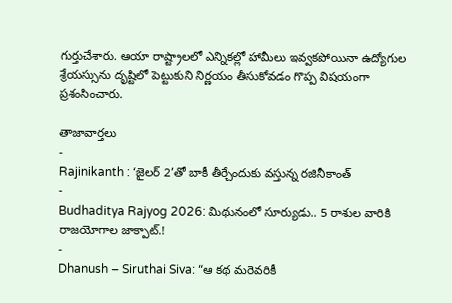గుర్తుచేశారు. ఆయా రాష్ట్రాలలో ఎన్నికల్లో హామీలు ఇవ్వకపోయినా ఉద్యోగుల శ్రేయస్సును దృష్టిలో పెట్టుకుని నిర్ణయం తీసుకోవడం గొప్ప విషయంగా ప్రశంసించారు.

తాజావార్తలు
-
Rajinikanth : ‘జైలర్ 2’తో బాకీ తీర్చేందుకు వస్తున్న రజినీకాంత్
-
Budhaditya Rajyog 2026: మిథునంలో సూర్యుడు.. 5 రాశుల వారికి రాజయోగాల జాక్పాట్.!
-
Dhanush – Siruthai Siva: “ఆ కథ మరెవరికీ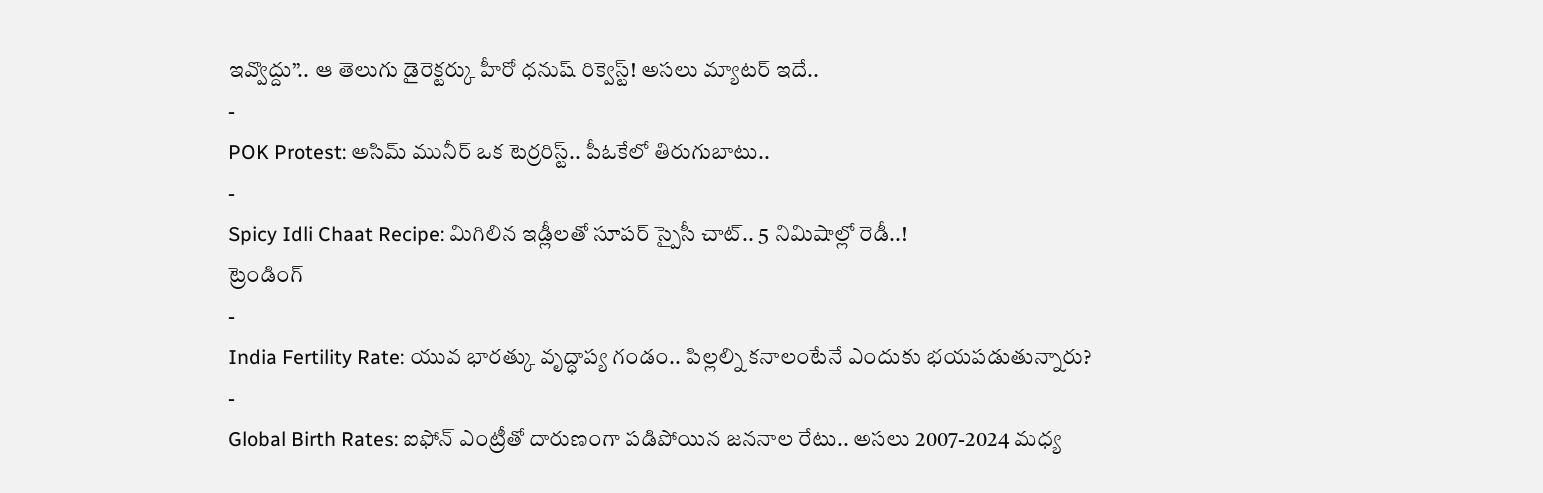ఇవ్వొద్దు”.. ఆ తెలుగు డైరెక్టర్కు హీరో ధనుష్ రిక్వెస్ట్! అసలు మ్యాటర్ ఇదే..
-
POK Protest: అసిమ్ మునీర్ ఒక టెర్రరిస్ట్.. పీఓకేలో తిరుగుబాటు..
-
Spicy Idli Chaat Recipe: మిగిలిన ఇడ్లీలతో సూపర్ స్పైసీ చాట్.. 5 నిమిషాల్లో రెడీ..!
ట్రెండింగ్
-
India Fertility Rate: యువ భారత్కు వృద్ధాప్య గండం.. పిల్లల్ని కనాలంటేనే ఎందుకు భయపడుతున్నారు?
-
Global Birth Rates: ఐఫోన్ ఎంట్రీతో దారుణంగా పడిపోయిన జననాల రేటు.. అసలు 2007-2024 మధ్య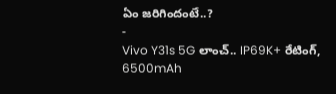ఏం జరిగిందంటే..?
-
Vivo Y31s 5G లాంచ్.. IP69K+ రేటింగ్, 6500mAh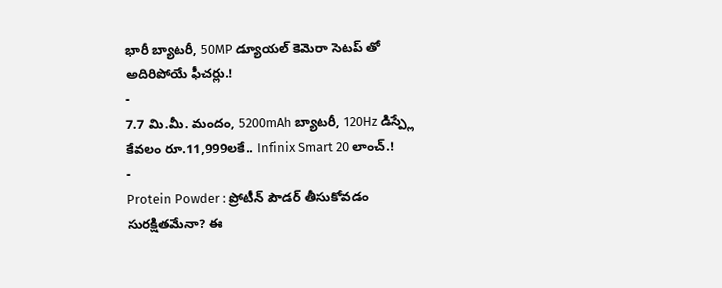భారీ బ్యాటరీ, 50MP డ్యూయల్ కెమెరా సెటప్ తో అదిరిపోయే ఫీచర్లు.!
-
7.7 మి.మీ. మందం, 5200mAh బ్యాటరీ, 120Hz డిస్ప్లే కేవలం రూ.11,999లకే.. Infinix Smart 20 లాంచ్.!
-
Protein Powder : ప్రోటీన్ పౌడర్ తీసుకోవడం సురక్షితమేనా? ఈ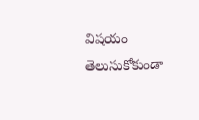విషయం తెలుసుకోకుండా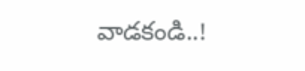వాడకండి..!